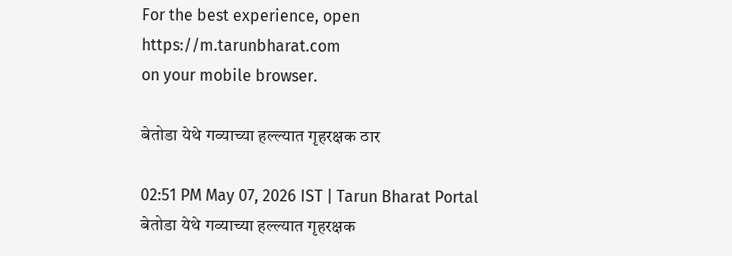For the best experience, open
https://m.tarunbharat.com
on your mobile browser.

बेतोडा येथे गव्याच्या हल्ल्यात गृहरक्षक ठार

02:51 PM May 07, 2026 IST | Tarun Bharat Portal
बेतोडा येथे गव्याच्या हल्ल्यात गृहरक्षक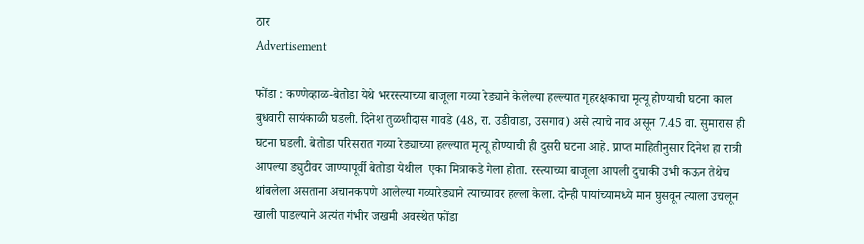ठार
Advertisement

फोंडा : कण्णेव्हाळ-बेतोडा येथे भररस्त्याच्या बाजूला गव्या रेड्याने केलेल्या हल्ल्यात गृहरक्षकाचा मृत्यू होण्याची घटना काल बुधवारी सायंकाळी घडली. दिनेश तुळशीदास गावडे (48, रा. उडीवाडा, उसगाव) असे त्याचे नाव असून 7.45 वा. सुमारास ही घटना घडली. बेतोडा परिसरात गव्या रेड्याच्या हल्ल्यात मृत्यू होण्याची ही दुसरी घटना आहे. प्राप्त माहितीनुसार दिनेश हा रात्री आपल्या ड्युटीवर जाण्यापूर्वी बेतोडा येथील  एका मित्राकडे गेला होता. रस्त्याच्या बाजूला आपली दुचाकी उभी कऊन तेथेच थांबलेला असताना अचानकपणे आलेल्या गव्यारेड्याने त्याच्यावर हल्ला केला. दोन्ही पायांच्यामध्ये मान घुसवून त्याला उचलून खाली पाडल्याने अत्यंत गंभीर जखमी अवस्थेत फोंडा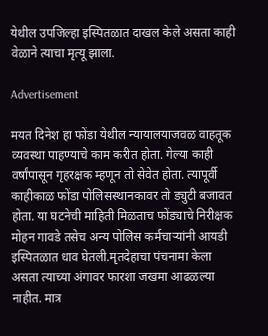येथील उपजिल्हा इस्पितळात दाखल केले असता काही वेळाने त्याचा मृत्यू झाला.

Advertisement

मयत दिनेश हा फोंडा येथील न्यायालयाजवळ वाहतूक व्यवस्था पाहण्याचे काम करीत होता. गेल्या काही वर्षांपासून गृहरक्षक म्हणून तो सेवेत होता. त्यापूर्वी काहीकाळ फोंडा पोलिसस्थानकावर तो ड्युटी बजावत होता. या घटनेची माहिती मिळताच फोंड्याचे निरीक्षक मोहन गावडे तसेच अन्य पोलिस कर्मचाऱ्यांनी आयडी इस्पितळात धाव घेतली.मृतदेहाचा पंचनामा केला असता त्याच्या अंगावर फारशा जखमा आढळल्या नाहीत. मात्र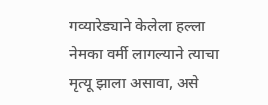गव्यारेड्याने केलेला हल्ला नेमका वर्मी लागल्याने त्याचा मृत्यू झाला असावा, असे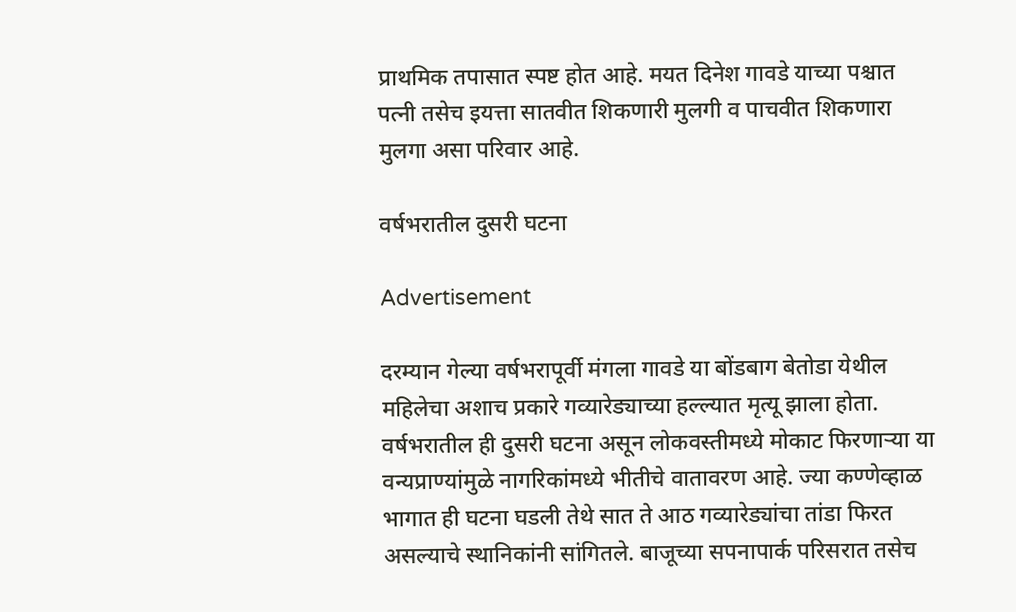प्राथमिक तपासात स्पष्ट होत आहे. मयत दिनेश गावडे याच्या पश्चात पत्नी तसेच इयत्ता सातवीत शिकणारी मुलगी व पाचवीत शिकणारा मुलगा असा परिवार आहे.

वर्षभरातील दुसरी घटना

Advertisement

दरम्यान गेल्या वर्षभरापूर्वी मंगला गावडे या बोंडबाग बेतोडा येथील महिलेचा अशाच प्रकारे गव्यारेड्याच्या हल्ल्यात मृत्यू झाला होता. वर्षभरातील ही दुसरी घटना असून लोकवस्तीमध्ये मोकाट फिरणाऱ्या या वन्यप्राण्यांमुळे नागरिकांमध्ये भीतीचे वातावरण आहे. ज्या कण्णेव्हाळ भागात ही घटना घडली तेथे सात ते आठ गव्यारेड्यांचा तांडा फिरत असल्याचे स्थानिकांनी सांगितले. बाजूच्या सपनापार्क परिसरात तसेच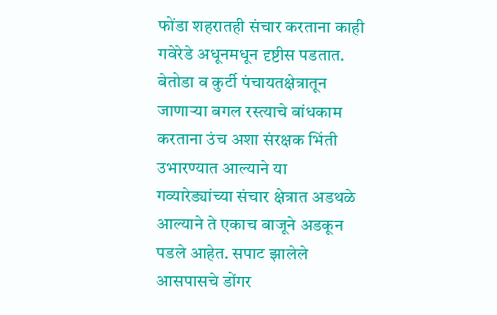फोंडा शहरातही संचार करताना काही गवेरेडे अधूनमधून दृष्टीस पडतात. बेतोडा व कुर्टी पंचायतक्षेत्रातून जाणाऱ्या बगल रस्त्याचे बांधकाम करताना उंच अशा संरक्षक भिंती उभारण्यात आल्याने या गव्यारेड्यांच्या संचार क्षेत्रात अडथळे आल्याने ते एकाच बाजूने अडकून पडले आहेत. सपाट झालेले आसपासचे डोंगर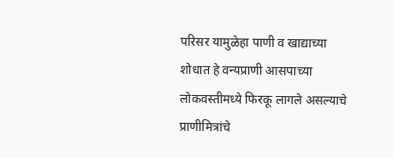परिसर यामुळेहा पाणी व खाद्याच्या शोधात हे वन्यप्राणी आसपाच्या लोकवस्तीमध्ये फिरकू लागले असल्याचे प्राणीमित्रांचे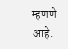म्हणणे आहे.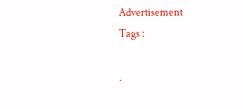Advertisement
Tags :

.